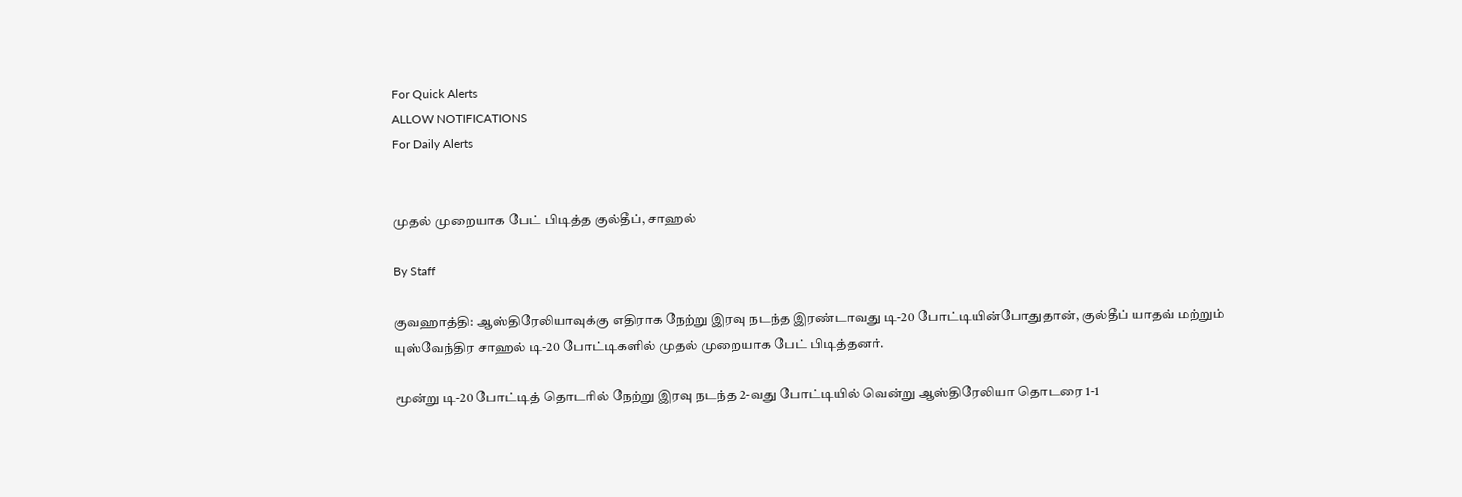For Quick Alerts
ALLOW NOTIFICATIONS
For Daily Alerts


முதல் முறையாக பேட் பிடித்த குல்தீப், சாஹல்

By Staff

குவஹாத்தி: ஆஸ்திரேலியாவுக்கு எதிராக நேற்று இரவு நடந்த இரண்டாவது டி-20 போட்டியின்போதுதான், குல்தீப் யாதவ் மற்றும் யுஸ்வேந்திர சாஹல் டி-20 போட்டிகளில் முதல் முறையாக பேட் பிடித்தனர்.

மூன்று டி-20 போட்டித் தொடரில் நேற்று இரவு நடந்த 2-வது போட்டியில் வென்று ஆஸ்திரேலியா தொடரை 1-1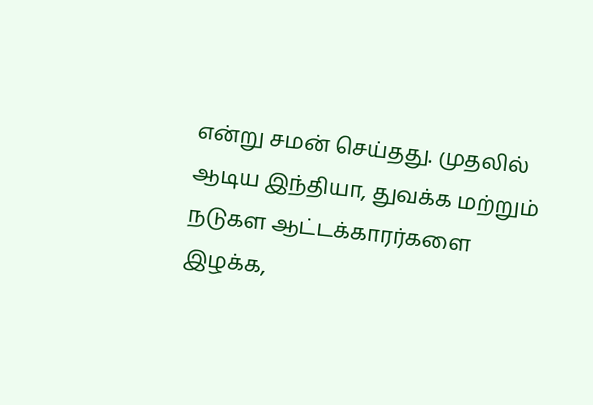என்று சமன் செய்தது. முதலில் ஆடிய இந்தியா, துவக்க மற்றும் நடுகள ஆட்டக்காரர்களை இழக்க,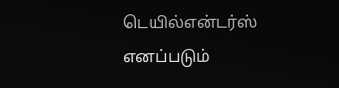டெயில்என்டர்ஸ் எனப்படும்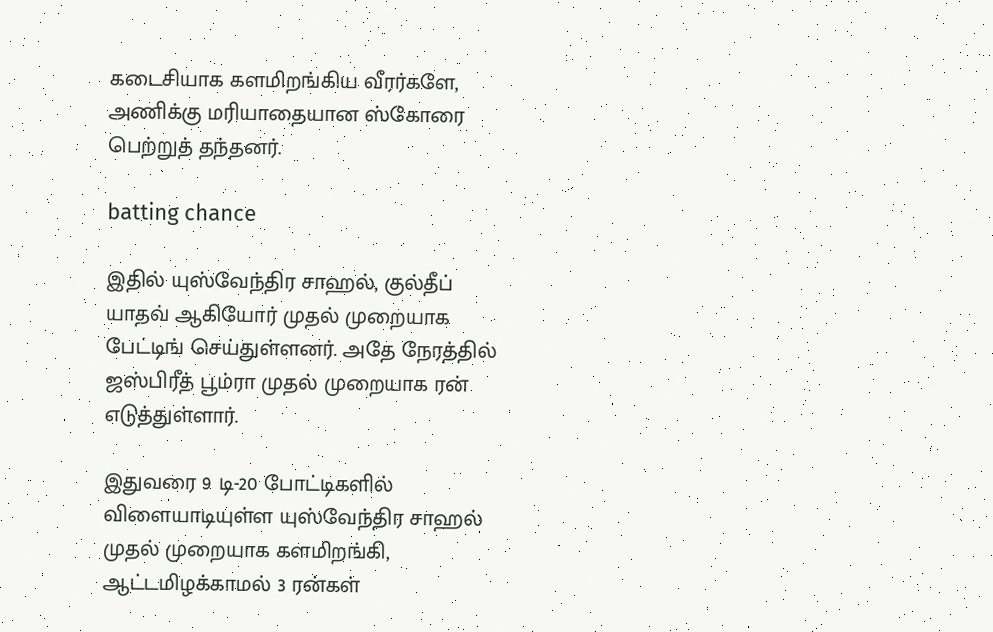கடைசியாக களமிறங்கிய வீரர்களே, அணிக்கு மரியாதையான ஸ்கோரை பெற்றுத் தந்தனர்.

batting chance

இதில் யுஸ்வேந்திர சாஹல், குல்தீப் யாதவ் ஆகியோர் முதல் முறையாக பேட்டிங் செய்துள்ளனர். அதே நேரத்தில் ஜஸ்பிரீத் பூம்ரா முதல் முறையாக ரன் எடுத்துள்ளார்.

இதுவரை 9 டி-20 போட்டிகளில் விளையாடியுள்ள யுஸ்வேந்திர சாஹல் முதல் முறையாக களமிறங்கி, ஆட்டமிழக்காமல் 3 ரன்கள்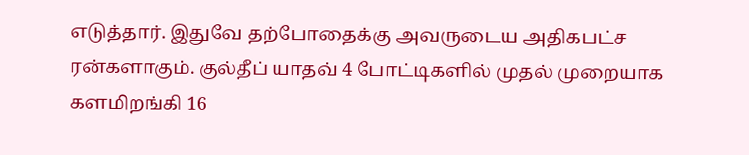எடுத்தார். இதுவே தற்போதைக்கு அவருடைய அதிகபட்ச ரன்களாகும். குல்தீப் யாதவ் 4 போட்டிகளில் முதல் முறையாக களமிறங்கி 16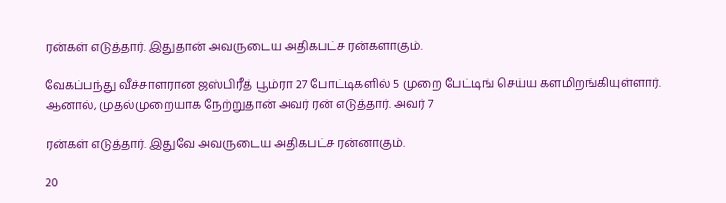ரன்கள் எடுத்தார். இதுதான் அவருடைய அதிகபட்ச ரன்களாகும்.

வேகப்பந்து வீச்சாளரான ஜஸ்பிரீத் பூம்ரா 27 போட்டிகளில் 5 முறை பேட்டிங் செய்ய களமிறங்கியுள்ளார். ஆனால், முதல்முறையாக நேற்றுதான் அவர் ரன் எடுத்தார். அவர் 7

ரன்கள் எடுத்தார். இதுவே அவருடைய அதிகபட்ச ரன்னாகும்.

20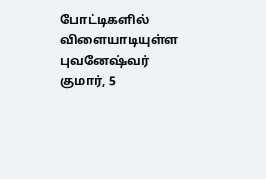போட்டிகளில் விளையாடியுள்ள புவனேஷ்வர் குமார், 5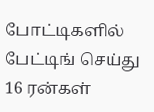போட்டிகளில் பேட்டிங் செய்து 16 ரன்கள்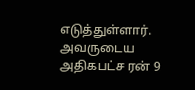எடுத்துள்ளார். அவருடைய அதிகபட்ச ரன் 9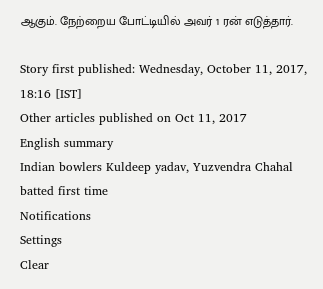ஆகும். நேற்றைய போட்டியில் அவர் 1 ரன் எடுத்தார்.

Story first published: Wednesday, October 11, 2017, 18:16 [IST]
Other articles published on Oct 11, 2017
English summary
Indian bowlers Kuldeep yadav, Yuzvendra Chahal batted first time
Notifications
Settings
Clear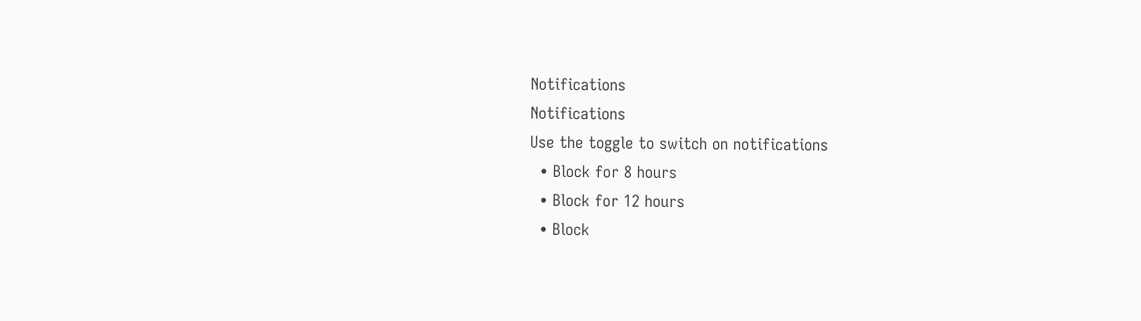Notifications
Notifications
Use the toggle to switch on notifications
  • Block for 8 hours
  • Block for 12 hours
  • Block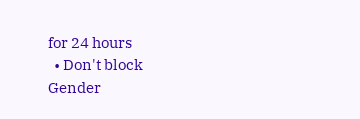for 24 hours
  • Don't block
Gender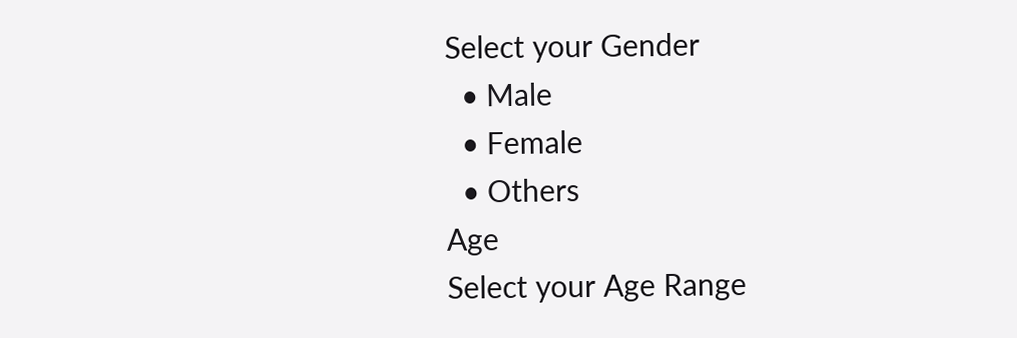Select your Gender
  • Male
  • Female
  • Others
Age
Select your Age Range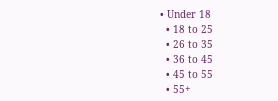• Under 18
  • 18 to 25
  • 26 to 35
  • 36 to 45
  • 45 to 55
  • 55+